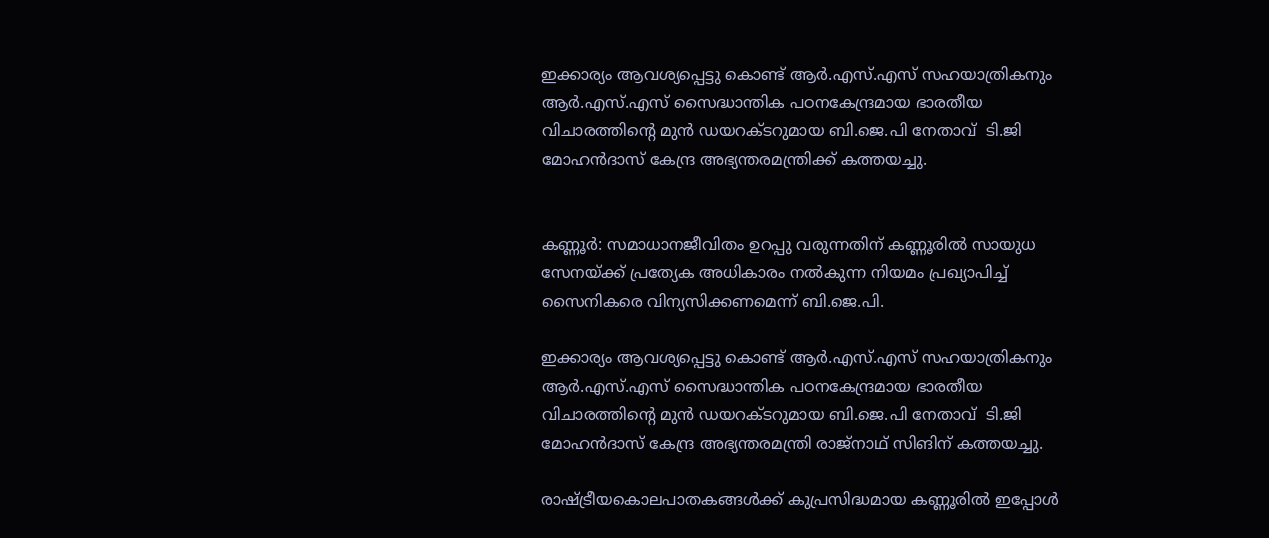ഇക്കാര്യം ആവശ്യപ്പെട്ടു കൊണ്ട് ആര്‍.എസ്.എസ് സഹയാത്രികനും ആര്‍.എസ്.എസ് സൈദ്ധാന്തിക പഠനകേന്ദ്രമായ ഭാരതീയ വിചാരത്തിന്റെ മുന്‍ ഡയറക്ടറുമായ ബി.ജെ.പി നേതാവ്  ടി.ജി മോഹന്‍ദാസ് കേന്ദ്ര അഭ്യന്തരമന്ത്രിക്ക് കത്തയച്ചു.


കണ്ണൂര്‍: സമാധാനജീവിതം ഉറപ്പു വരുന്നതിന് കണ്ണൂരില്‍ സായുധ സേനയ്ക്ക് പ്രത്യേക അധികാരം നല്‍കുന്ന നിയമം പ്രഖ്യാപിച്ച് സൈനികരെ വിന്യസിക്കണമെന്ന് ബി.ജെ.പി.

ഇക്കാര്യം ആവശ്യപ്പെട്ടു കൊണ്ട് ആര്‍.എസ്.എസ് സഹയാത്രികനും ആര്‍.എസ്.എസ് സൈദ്ധാന്തിക പഠനകേന്ദ്രമായ ഭാരതീയ വിചാരത്തിന്റെ മുന്‍ ഡയറക്ടറുമായ ബി.ജെ.പി നേതാവ്  ടി.ജി മോഹന്‍ദാസ് കേന്ദ്ര അഭ്യന്തരമന്ത്രി രാജ്‌നാഥ് സിങിന് കത്തയച്ചു.

രാഷ്ട്രീയകൊലപാതകങ്ങള്‍ക്ക് കുപ്രസിദ്ധമായ കണ്ണൂരില്‍ ഇപ്പോള്‍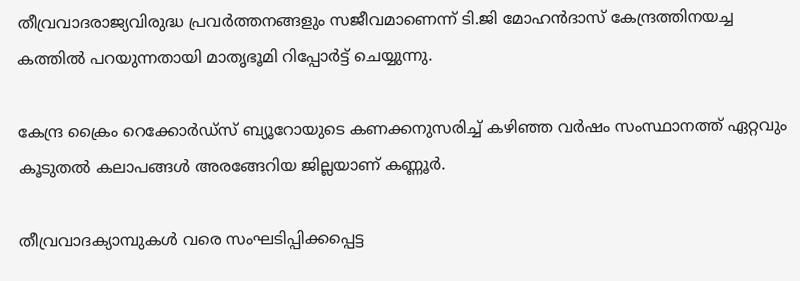തീവ്രവാദരാജ്യവിരുദ്ധ പ്രവര്‍ത്തനങ്ങളും സജീവമാണെന്ന് ടി.ജി മോഹന്‍ദാസ് കേന്ദ്രത്തിനയച്ച കത്തില്‍ പറയുന്നതായി മാതൃഭൂമി റിപ്പോര്‍ട്ട് ചെയ്യുന്നു.

കേന്ദ്ര ക്രൈം റെക്കോര്‍ഡ്‌സ് ബ്യൂറോയുടെ കണക്കനുസരിച്ച് കഴിഞ്ഞ വര്‍ഷം സംസ്ഥാനത്ത് ഏറ്റവും കൂടുതല്‍ കലാപങ്ങള്‍ അരങ്ങേറിയ ജില്ലയാണ് കണ്ണൂര്‍.

തീവ്രവാദക്യാമ്പുകള്‍ വരെ സംഘടിപ്പിക്കപ്പെട്ട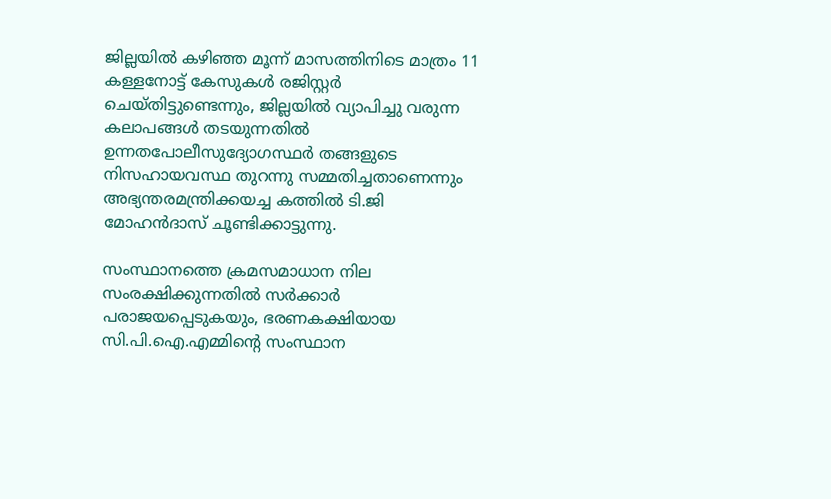ജില്ലയില്‍ കഴിഞ്ഞ മൂന്ന് മാസത്തിനിടെ മാത്രം 11 കള്ളനോട്ട് കേസുകള്‍ രജിസ്റ്റര്‍ ചെയ്തിട്ടുണ്ടെന്നും, ജില്ലയില്‍ വ്യാപിച്ചു വരുന്ന കലാപങ്ങള്‍ തടയുന്നതില്‍ ഉന്നതപോലീസുദ്യോഗസ്ഥര്‍ തങ്ങളുടെ നിസഹായവസ്ഥ തുറന്നു സമ്മതിച്ചതാണെന്നും അഭ്യന്തരമന്ത്രിക്കയച്ച കത്തില്‍ ടി.ജി മോഹന്‍ദാസ് ചൂണ്ടിക്കാട്ടുന്നു.

സംസ്ഥാനത്തെ ക്രമസമാധാന നില സംരക്ഷിക്കുന്നതില്‍ സര്‍ക്കാര്‍ പരാജയപ്പെടുകയും, ഭരണകക്ഷിയായ സി.പി.ഐ.എമ്മിന്റെ സംസ്ഥാന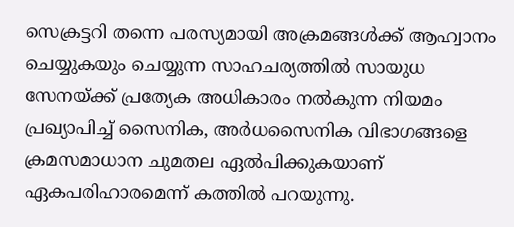സെക്രട്ടറി തന്നെ പരസ്യമായി അക്രമങ്ങള്‍ക്ക് ആഹ്വാനം ചെയ്യുകയും ചെയ്യുന്ന സാഹചര്യത്തില്‍ സായുധ സേനയ്ക്ക് പ്രത്യേക അധികാരം നല്‍കുന്ന നിയമം പ്രഖ്യാപിച്ച് സൈനിക, അര്‍ധസൈനിക വിഭാഗങ്ങളെ ക്രമസമാധാന ചുമതല ഏല്‍പിക്കുകയാണ് ഏകപരിഹാരമെന്ന് കത്തില്‍ പറയുന്നു.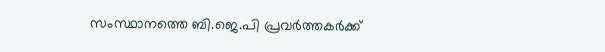സംസ്ഥാനത്തെ ബി.ജെ.പി പ്രവര്‍ത്തകര്‍ക്ക്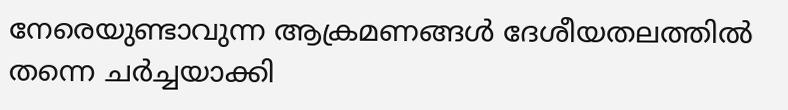നേരെയുണ്ടാവുന്ന ആക്രമണങ്ങള്‍ ദേശീയതലത്തില്‍ തന്നെ ചര്‍ച്ചയാക്കി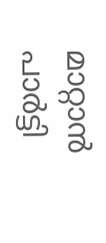മാറ്റാന്‍ പാര്‍ട്ടി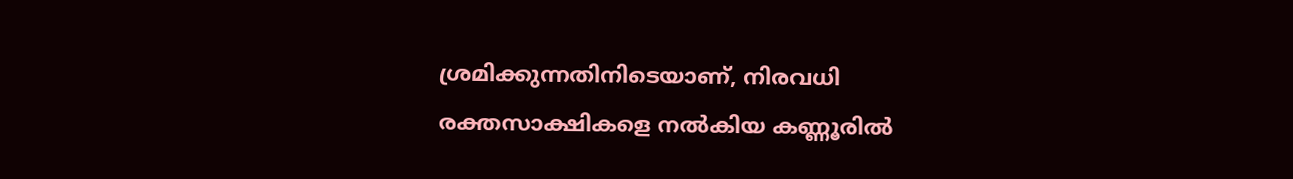ശ്രമിക്കുന്നതിനിടെയാണ്, നിരവധി രക്തസാക്ഷികളെ നല്‍കിയ കണ്ണൂരില്‍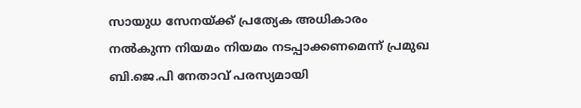സായുധ സേനയ്ക്ക് പ്രത്യേക അധികാരം നല്‍കുന്ന നിയമം നിയമം നടപ്പാക്കണമെന്ന് പ്രമുഖ ബി.ജെ.പി നേതാവ് പരസ്യമായി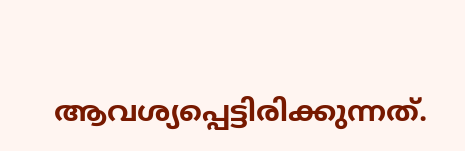ആവശ്യപ്പെട്ടിരിക്കുന്നത്.